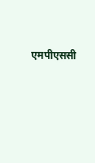एमपीएससी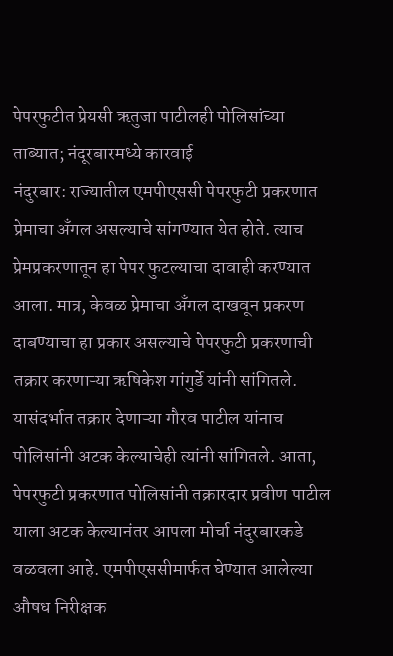पेपरफुटीत प्रेयसी ऋतुजा पाटीलही पोलिसांच्या ताब्यात; नंदूरबारमध्ये कारवाई
नंदुरबार: राज्यातील एमपीएससी पेपरफुटी प्रकरणात प्रेमाचा अँगल असल्याचे सांगण्यात येत होते. त्याच प्रेमप्रकरणातून हा पेपर फुटल्याचा दावाही करण्यात आला. मात्र, केवळ प्रेमाचा अँगल दाखवून प्रकरण दाबण्याचा हा प्रकार असल्याचे पेपरफुटी प्रकरणाची तक्रार करणाऱ्या ऋषिकेश गांगुर्डे यांनी सांगितले. यासंदर्भात तक्रार देणाऱ्या गौरव पाटील यांनाच पोलिसांनी अटक केल्याचेही त्यांनी सांगितले. आता, पेपरफुटी प्रकरणात पोलिसांनी तक्रारदार प्रवीण पाटील याला अटक केल्यानंतर आपला मोर्चा नंदुरबारकडे वळवला आहे. एमपीएससीमार्फत घेण्यात आलेल्या औषध निरीक्षक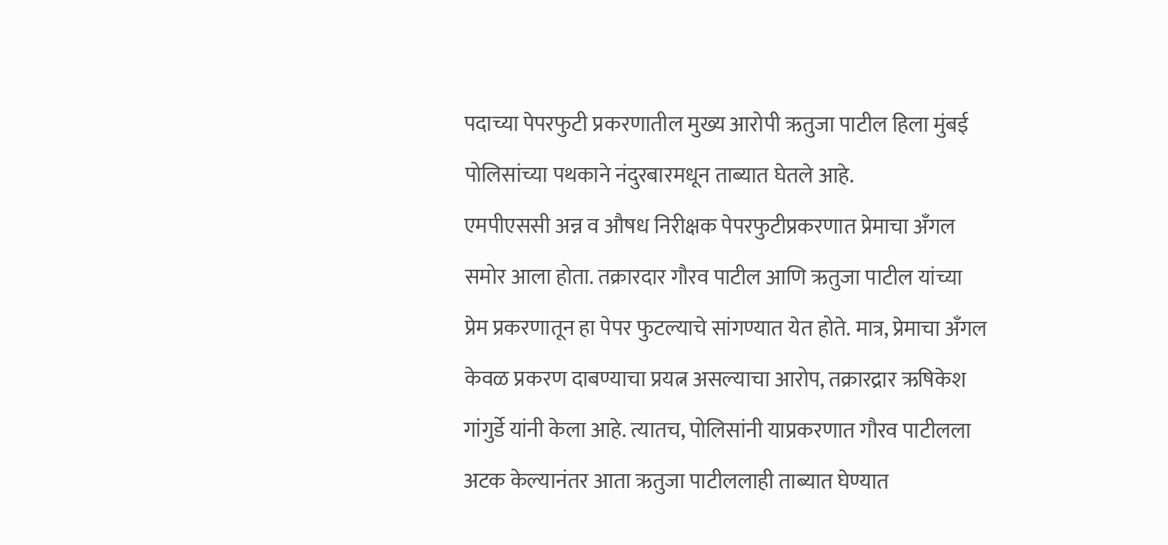पदाच्या पेपरफुटी प्रकरणातील मुख्य आरोपी ऋतुजा पाटील हिला मुंबई पोलिसांच्या पथकाने नंदुरबारमधून ताब्यात घेतले आहे.
एमपीएससी अन्न व औषध निरीक्षक पेपरफुटीप्रकरणात प्रेमाचा अँगल समोर आला होता. तक्रारदार गौरव पाटील आणि ऋतुजा पाटील यांच्या प्रेम प्रकरणातून हा पेपर फुटल्याचे सांगण्यात येत होते. मात्र, प्रेमाचा अँगल केवळ प्रकरण दाबण्याचा प्रयत्न असल्याचा आरोप, तक्रारद्रार ऋषिकेश गांगुर्डे यांनी केला आहे. त्यातच, पोलिसांनी याप्रकरणात गौरव पाटीलला अटक केल्यानंतर आता ऋतुजा पाटीललाही ताब्यात घेण्यात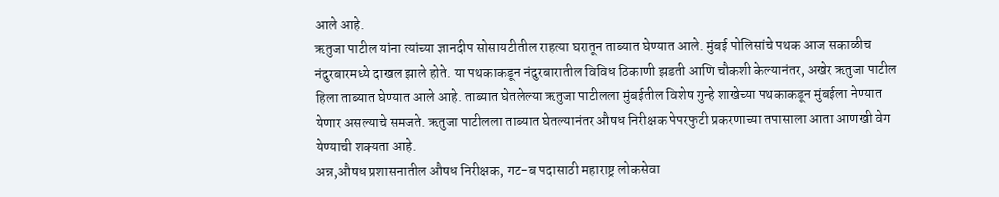आले आहे.
ऋतुजा पाटील यांना त्यांच्या ज्ञानदीप सोसायटीतील राहत्या घरातून ताब्यात घेण्यात आले. मुंबई पोलिसांचे पथक आज सकाळीच नंदुरबारमध्ये दाखल झाले होते. या पथकाकडून नंदुरबारातील विविध ठिकाणी झडती आणि चौकशी केल्यानंतर, अखेर ऋतुजा पाटील हिला ताब्यात घेण्यात आले आहे. ताब्यात घेतलेल्या ऋतुजा पाटीलला मुंबईतील विशेष गुन्हे शाखेच्या पथकाकडून मुंबईला नेण्यात येणार असल्याचे समजते. ऋतुजा पाटीलला ताब्यात घेतल्यानंतर औषध निरीक्षक पेपरफुटी प्रकरणाच्या तपासाला आता आणखी वेग येण्याची शक्यता आहे.
अन्न,औषध प्रशासनातील औषध निरीक्षक, गट-ब पदासाठी महाराष्ट्र लोकसेवा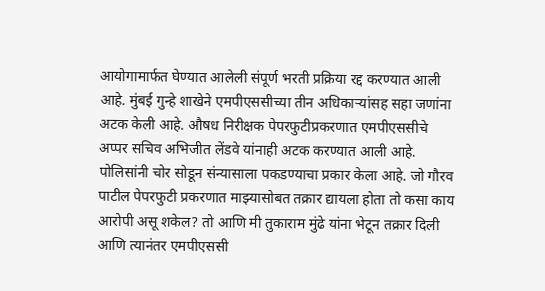आयोगामार्फत घेण्यात आलेली संपूर्ण भरती प्रक्रिया रद्द करण्यात आली आहे. मुंबई गुन्हे शाखेने एमपीएससीच्या तीन अधिकाऱ्यांसह सहा जणांना अटक केली आहे. औषध निरीक्षक पेपरफुटीप्रकरणात एमपीएससीचे अप्पर सचिव अभिजीत लेंडवे यांनाही अटक करण्यात आली आहे.
पोलिसांनी चोर सोडून संन्यासाला पकडण्याचा प्रकार केला आहे. जो गौरव पाटील पेपरफुटी प्रकरणात माझ्यासोबत तक्रार द्यायला होता तो कसा काय आरोपी असू शकेल? तो आणि मी तुकाराम मुंढे यांना भेटून तक्रार दिली आणि त्यानंतर एमपीएससी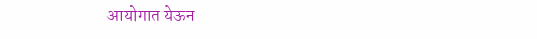आयोगात येऊन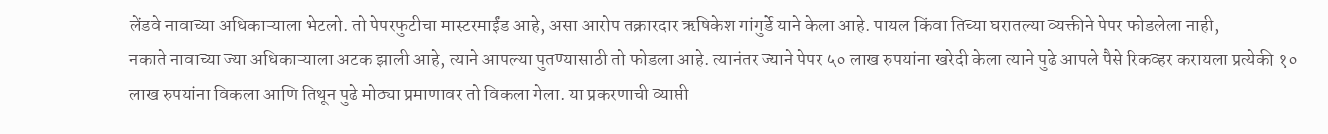लेंडवे नावाच्या अधिकाऱ्याला भेटलो. तो पेपरफुटीचा मास्टरमाईंड आहे, असा आरोप तक्रारदार ऋषिकेश गांगुर्डे याने केला आहे. पायल किंवा तिच्या घरातल्या व्यक्तीने पेपर फोडलेला नाही,
नकाते नावाच्या ज्या अधिकाऱ्याला अटक झाली आहे, त्याने आपल्या पुतण्यासाठी तो फोडला आहे. त्यानंतर ज्याने पेपर ५० लाख रुपयांना खरेदी केला त्याने पुढे आपले पैसे रिकव्हर करायला प्रत्येकी १० लाख रुपयांना विकला आणि तिथून पुढे मोठ्या प्रमाणावर तो विकला गेला. या प्रकरणाची व्याप्ती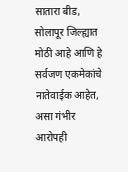सातारा बीड, सोलापूर जिल्ह्यात मोठी आहे आणि हे सर्वजण एकमेकांचे नातेवाईक आहेत, असा गंभीर आरोपही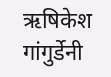ऋषिकेश गांगुर्डेनी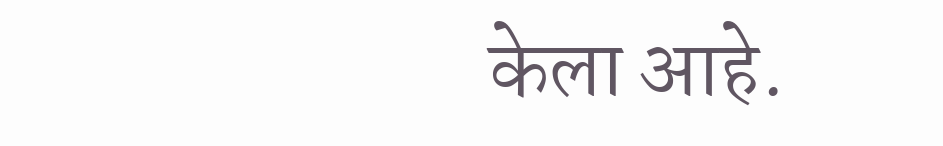केला आहे.